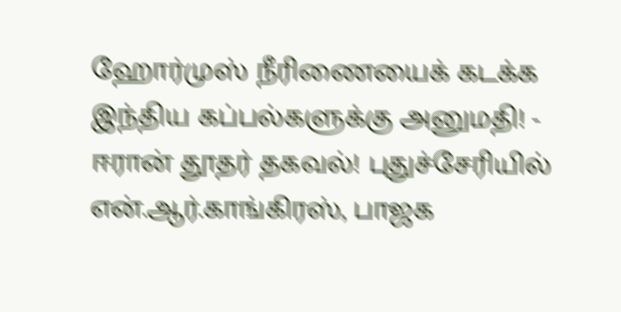ஹோர்முஸ் நீரிணையைக் கடக்க இந்திய கப்பல்களுக்கு அனுமதி! - ஈரான் தூதர் தகவல்! புதுச்சேரியில் என்.ஆர்.காங்கிரஸ், பாஜக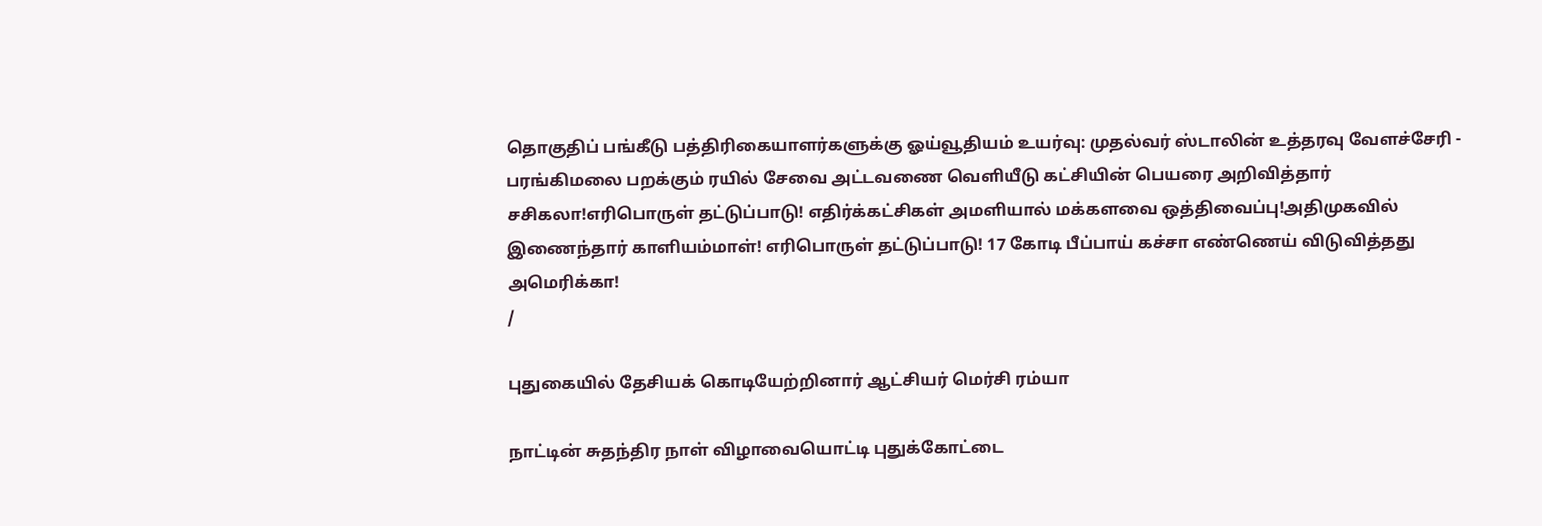தொகுதிப் பங்கீடு பத்திரிகையாளர்களுக்கு ஓய்வூதியம் உயர்வு: முதல்வர் ஸ்டாலின் உத்தரவு வேளச்சேரி - பரங்கிமலை பறக்கும் ரயில் சேவை அட்டவணை வெளியீடு கட்சியின் பெயரை அறிவித்தார் சசிகலா!எரிபொருள் தட்டுப்பாடு! எதிர்க்கட்சிகள் அமளியால் மக்களவை ஒத்திவைப்பு!அதிமுகவில் இணைந்தார் காளியம்மாள்! எரிபொருள் தட்டுப்பாடு! 17 கோடி பீப்பாய் கச்சா எண்ணெய் விடுவித்தது அமெரிக்கா!
/

புதுகையில் தேசியக் கொடியேற்றினார் ஆட்சியர் மெர்சி ரம்யா

நாட்டின் சுதந்திர நாள் விழாவையொட்டி புதுக்கோட்டை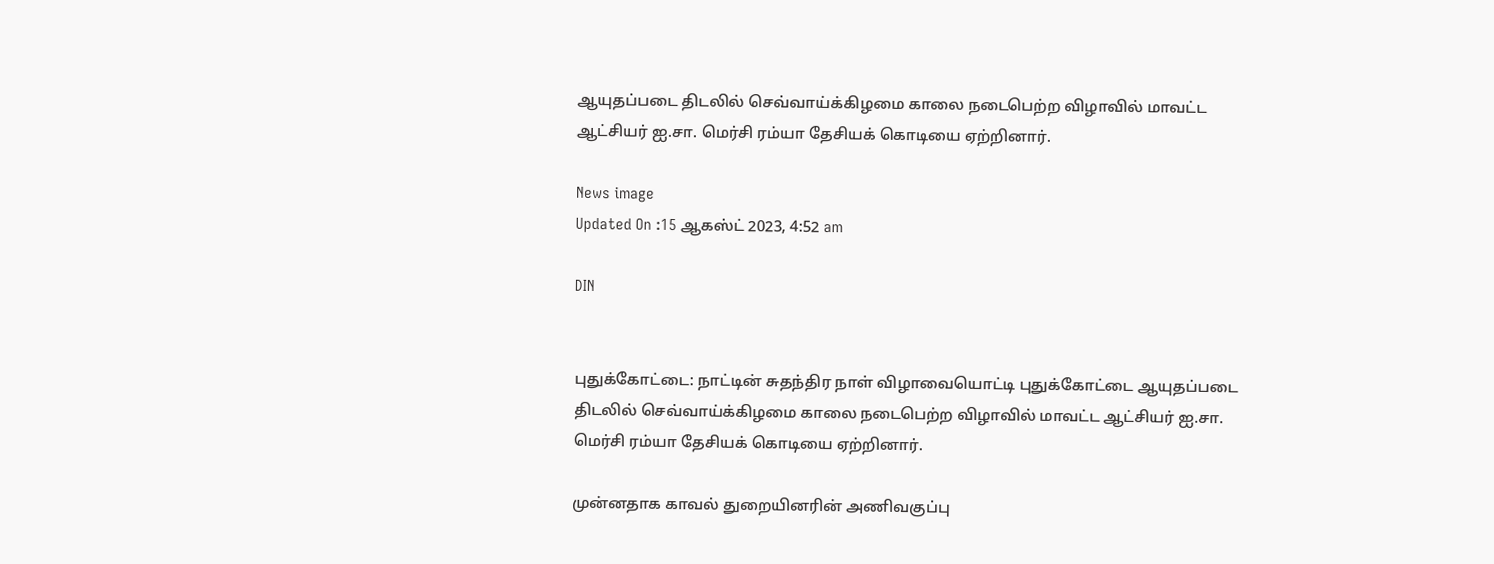ஆயுதப்படை திடலில் செவ்வாய்க்கிழமை காலை நடைபெற்ற விழாவில் மாவட்ட ஆட்சியர் ஐ.சா. மெர்சி ரம்யா தேசியக் கொடியை ஏற்றினார்.

News image
Updated On :15 ஆகஸ்ட் 2023, 4:52 am

DIN


புதுக்கோட்டை: நாட்டின் சுதந்திர நாள் விழாவையொட்டி புதுக்கோட்டை ஆயுதப்படை திடலில் செவ்வாய்க்கிழமை காலை நடைபெற்ற விழாவில் மாவட்ட ஆட்சியர் ஐ.சா. மெர்சி ரம்யா தேசியக் கொடியை ஏற்றினார்.

முன்னதாக காவல் துறையினரின் அணிவகுப்பு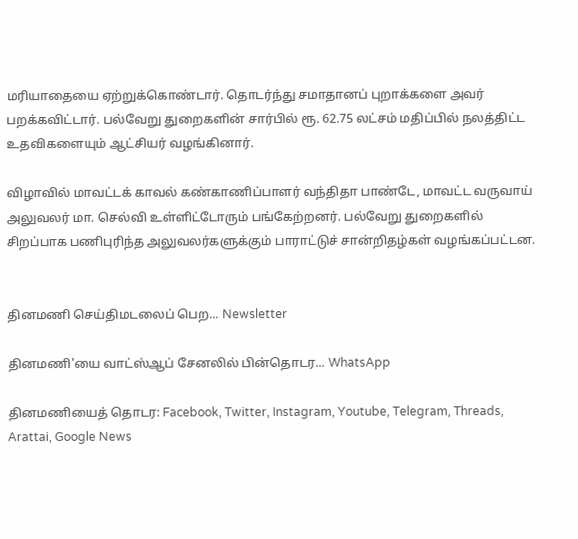மரியாதையை ஏற்றுக்கொண்டார். தொடர்ந்து சமாதானப் புறாக்களை அவர் பறக்கவிட்டார். பல்வேறு துறைகளின் சார்பில் ரூ. 62.75 லட்சம் மதிப்பில் நலத்திட்ட உதவிகளையும் ஆட்சியர் வழங்கினார்.

விழாவில் மாவட்டக் காவல் கண்காணிப்பாளர் வந்திதா பாண்டே, மாவட்ட வருவாய் அலுவலர் மா. செல்வி உள்ளிட்டோரும் பங்கேற்றனர். பல்வேறு துறைகளில் சிறப்பாக பணிபுரிந்த அலுவலர்களுக்கும் பாராட்டுச் சான்றிதழ்கள் வழங்கப்பட்டன.


தினமணி செய்திமடலைப் பெற... Newsletter

தினமணி'யை வாட்ஸ்ஆப் சேனலில் பின்தொடர... WhatsApp

தினமணியைத் தொடர: Facebook, Twitter, Instagram, Youtube, Telegram, Threads, Arattai, Google News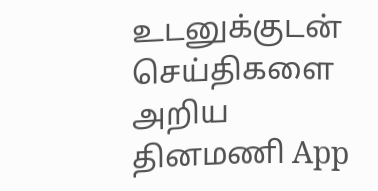உடனுக்குடன் செய்திகளை அறிய தினமணி App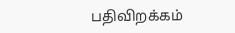பதிவிறக்கம்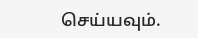செய்யவும்.